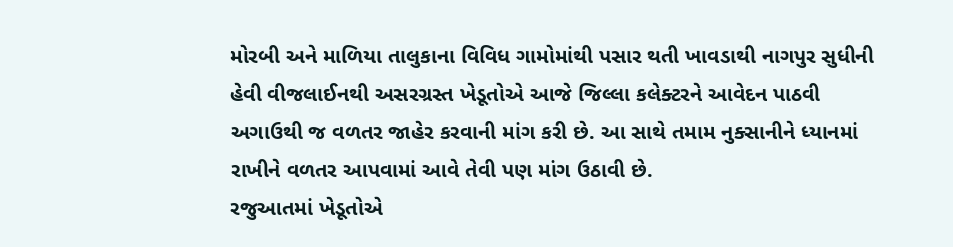મોરબી અને માળિયા તાલુકાના વિવિધ ગામોમાંથી પસાર થતી ખાવડાથી નાગપુર સુધીની હેવી વીજલાઈનથી અસરગ્રસ્ત ખેડૂતોએ આજે જિલ્લા કલેક્ટરને આવેદન પાઠવી અગાઉથી જ વળતર જાહેર કરવાની માંગ કરી છે. આ સાથે તમામ નુક્સાનીને ધ્યાનમાં રાખીને વળતર આપવામાં આવે તેવી પણ માંગ ઉઠાવી છે.
રજુઆતમાં ખેડૂતોએ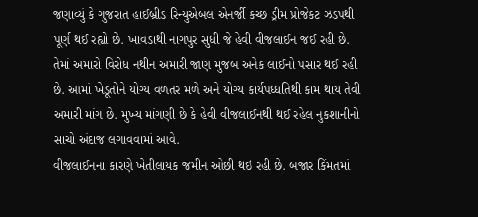જણાવ્યું કે ગુજરાત હાઈબ્રીડ રિન્યુએબલ એનર્જી કચ્છ ડ્રીમ પ્રોજેકટ ઝડપથી પૂર્ણ થઈ રહ્યો છે. ખાવડાથી નાગપુર સુધી જે હેવી વીજલાઈન જઈ રહી છે. તેમાં અમારો વિરોધ નથીન અમારી જાણ મુજબ અનેક લાઈનો પસાર થઈ રહી છે. આમાં ખેડૂતોને યોગ્ય વળતર મળે અને યોગ્ય કાર્યપધ્ધતિથી કામ થાય તેવી અમારી માંગ છે. મુખ્ય માંગણી છે કે હેવી વીજલાઈનથી થઈ રહેલ નુકશાનીનો સાચો અંદાજ લગાવવામાં આવે.
વીજલાઈનના કારણે ખેતીલાયક જમીન ઓછી થઇ રહી છે. બજાર કિંમતમાં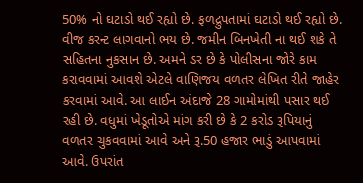50% નો ઘટાડો થઈ રહ્યો છે. ફળદ્રુપતામાં ઘટાડો થઈ રહ્યો છે. વીજ કરન્ટ લાગવાનો ભય છે. જમીન બિનખેતી ના થઈ શકે તે સહિતના નુકસાન છે. અમને ડર છે કે પોલીસના જોરે કામ કરાવવામાં આવશે એટલે વાણિજય વળતર લેખિત રીતે જાહેર કરવામાં આવે. આ લાઈન અંદાજે 28 ગામોમાંથી પસાર થઈ રહી છે. વધુમાં ખેડૂતોએ માંગ કરી છે કે 2 કરોડ રૂપિયાનું વળતર ચુકવવામાં આવે અને રૂ.50 હજાર ભાડું આપવામાં આવે. ઉપરાંત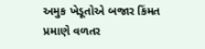અમુક ખેડૂતોએ બજાર કિંમત પ્રમાણે વળતર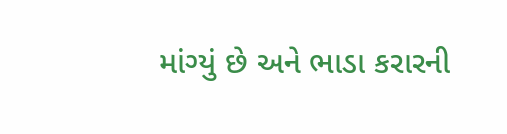માંગ્યું છે અને ભાડા કરારની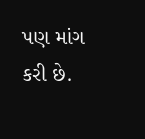પણ માંગ કરી છે.